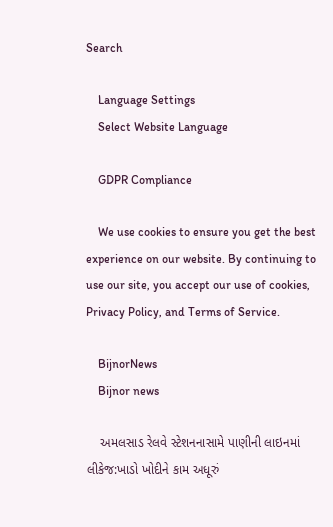Search

    Language Settings
    Select Website Language

    GDPR Compliance

    We use cookies to ensure you get the best experience on our website. By continuing to use our site, you accept our use of cookies, Privacy Policy, and Terms of Service.

    BijnorNews
    Bijnor news

    અમલસાડ રેલવે સ્ટેશનનાસામે પાણીની લાઇનમાં લીકેજ:ખાડો ખોદીને કામ અધૂરું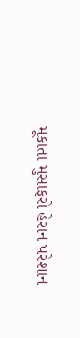મૂકાતા મુસાફરો હેરાન પરેશાન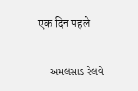एक दिन पहले

    અમલસાડ રેલવે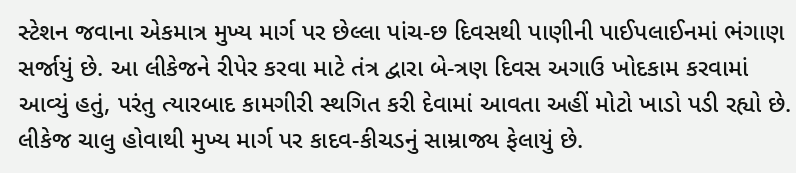સ્ટેશન જવાના એકમાત્ર મુખ્ય માર્ગ પર છેલ્લા પાંચ-છ દિવસથી પાણીની પાઈપલાઈનમાં ભંગાણ સર્જાયું છે. આ લીકેજને રીપેર કરવા માટે તંત્ર દ્વારા બે-ત્રણ દિવસ અગાઉ ખોદકામ કરવામાં આવ્યું હતું, પરંતુ ત્યારબાદ કામગીરી સ્થગિત કરી દેવામાં આવતા અહીં મોટો ખાડો પડી રહ્યો છે. લીકેજ ચાલુ હોવાથી મુખ્ય માર્ગ પર કાદવ-કીચડનું સામ્રાજ્ય ફેલાયું છે.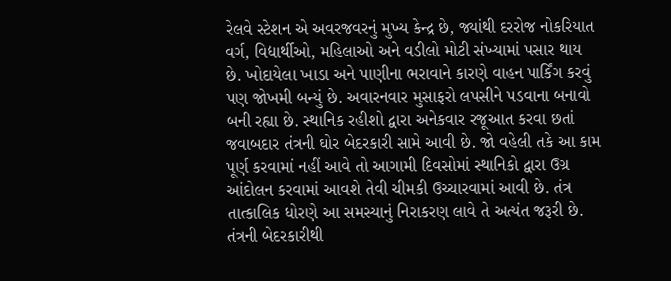રેલવે સ્ટેશન એ અવરજવરનું મુખ્ય કેન્દ્ર છે, જ્યાંથી દરરોજ નોકરિયાત વર્ગ, વિદ્યાર્થીઓ, મહિલાઓ અને વડીલો મોટી સંખ્યામાં પસાર થાય છે. ખોદાયેલા ખાડા અને પાણીના ભરાવાને કારણે વાહન પાર્કિંગ કરવું પણ જોખમી બન્યું છે. અવારનવાર મુસાફરો લપસીને પડવાના બનાવો બની રહ્યા છે. સ્થાનિક રહીશો દ્વારા અનેકવાર રજૂઆત કરવા છતાં જવાબદાર તંત્રની ઘોર બેદરકારી સામે આવી છે. જો વહેલી તકે આ કામ પૂર્ણ કરવામાં નહીં આવે તો આગામી દિવસોમાં સ્થાનિકો દ્વારા ઉગ્ર આંદોલન કરવામાં આવશે તેવી ચીમકી ઉચ્ચારવામાં આવી છે. તંત્ર તાત્કાલિક ધોરણે આ સમસ્યાનું નિરાકરણ લાવે તે અત્યંત જરૂરી છે. તંત્રની બેદરકારીથી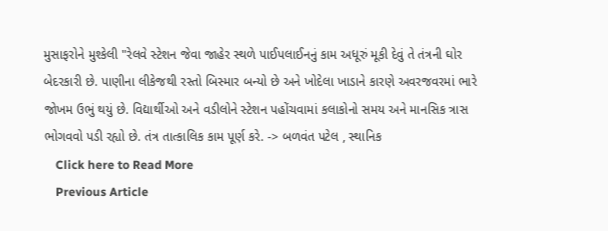મુસાફરોને મુશ્કેલી "રેલવે સ્ટેશન જેવા જાહેર સ્થળે પાઈપલાઈનનું કામ અધૂરું મૂકી દેવું તે તંત્રની ઘોર બેદરકારી છે. પાણીના લીકેજથી રસ્તો બિસ્માર બન્યો છે અને ખોદેલા ખાડાને કારણે અવરજવરમાં ભારે જોખમ ઉભું થયું છે. વિદ્યાર્થીઓ અને વડીલોને સ્ટેશન પહોંચવામાં કલાકોનો સમય અને માનસિક ત્રાસ ભોગવવો પડી રહ્યો છે. તંત્ર તાત્કાલિક કામ પૂર્ણ કરે. -> બળવંત પટેલ , સ્થાનિક
    Click here to Read More
    Previous Article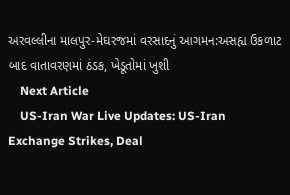અરવલ્લીના માલપુર-મેઘરજમાં વરસાદનું આગમન:અસહ્ય ઉકળાટ બાદ વાતાવરણમાં ઠંડક, ખેડૂતોમાં ખુશી
    Next Article
    US-Iran War Live Updates: US-Iran Exchange Strikes, Deal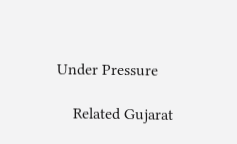Under Pressure

    Related Gujarat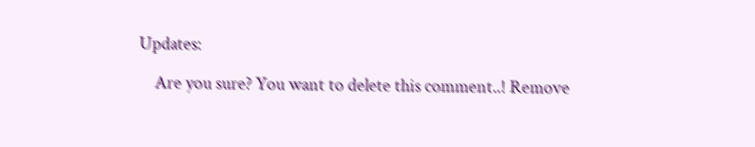Updates:

    Are you sure? You want to delete this comment..! Remove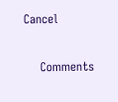Cancel

    Comments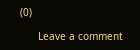(0)

      Leave a comment